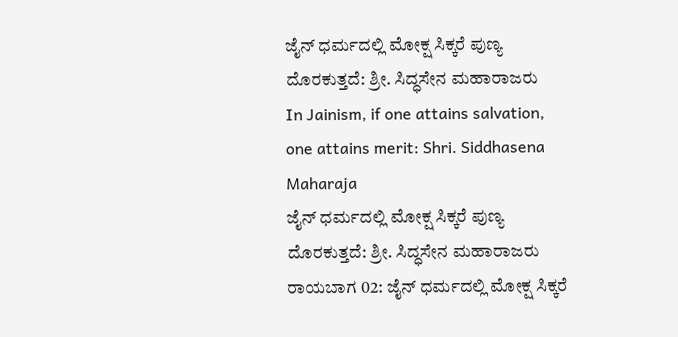ಜೈನ್ ಧರ್ಮದಲ್ಲಿ ಮೋಕ್ಷ ಸಿಕ್ಕರೆ ಪುಣ್ಯ ದೊರಕುತ್ತದೆ: ಶ್ರೀ. ಸಿದ್ಧಸೇನ ಮಹಾರಾಜರು
In Jainism, if one attains salvation, one attains merit: Shri. Siddhasena Maharaja
ಜೈನ್ ಧರ್ಮದಲ್ಲಿ ಮೋಕ್ಷ ಸಿಕ್ಕರೆ ಪುಣ್ಯ ದೊರಕುತ್ತದೆ: ಶ್ರೀ. ಸಿದ್ಧಸೇನ ಮಹಾರಾಜರು
ರಾಯಬಾಗ 02: ಜೈನ್ ಧರ್ಮದಲ್ಲಿ ಮೋಕ್ಷ ಸಿಕ್ಕರೆ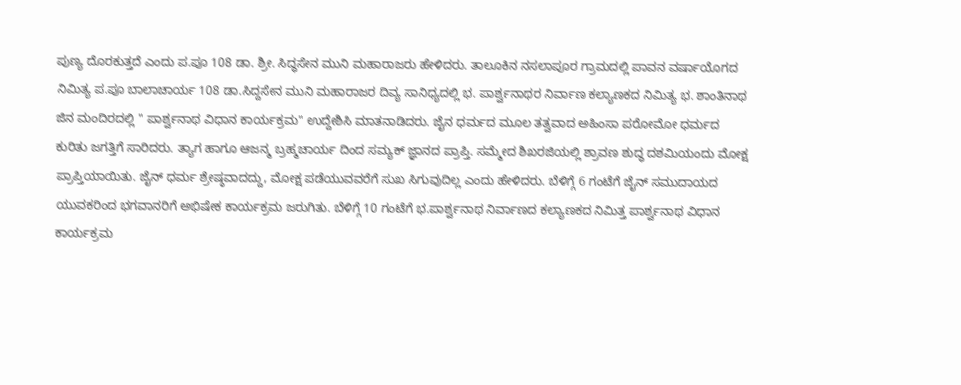ಪುಣ್ಯ ದೊರಕುತ್ತದೆ ಎಂದು ಪ.ಪೂ 108 ಡಾ. ಶ್ರೀ. ಸಿದ್ಧಸೇನ ಮುನಿ ಮಹಾರಾಜರು ಹೇಳಿದರು. ತಾಲೂಕಿನ ನಸಲಾಪೂರ ಗ್ರಾಮದಲ್ಲಿ ಪಾವನ ವರ್ಷಾಯೊಗದ ನಿಮಿತ್ಯ ಪ.ಪೂ ಬಾಲಾಚಾರ್ಯ 108 ಡಾ.ಸಿದ್ದಸೇನ ಮುನಿ ಮಹಾರಾಜರ ದಿವ್ಯ ಸಾನಿಧ್ಯದಲ್ಲಿ ಭ. ಪಾರ್ಶ್ವನಾಥರ ನಿರ್ವಾಣ ಕಲ್ಯಾಣಕದ ನಿಮಿತ್ಯ ಭ. ಶಾಂತಿನಾಥ ಜಿನ ಮಂದಿರದಲ್ಲಿ " ಪಾರ್ಶ್ವನಾಥ ವಿಧಾನ ಕಾರ್ಯಕ್ರಮ" ಉದ್ದೇಶಿಸಿ ಮಾತನಾಡಿದರು. ಜೈನ ಧರ್ಮದ ಮೂಲ ತತ್ವವಾದ ಅಹಿಂಸಾ ಪರೋಮೋ ಧರ್ಮದ ಕುರಿತು ಜಗತ್ತಿಗೆ ಸಾರಿದರು. ತ್ಯಾಗ ಹಾಗೂ ಆಜನ್ಮ ಬ್ರಹ್ಮಚಾರ್ಯ ದಿಂದ ಸಮ್ಯಕ್ ಜ್ಞಾನದ ಪ್ರಾಪ್ತಿ. ಸಮ್ಮೇದ ಶಿಖರಜಿಯಲ್ಲಿ ಶ್ರಾವಣ ಶುದ್ಧ ದಶಮಿಯಂದು ಮೋಕ್ಷ ಪ್ರಾಪ್ತಿಯಾಯಿತು. ಜೈನ್ ಧರ್ಮ ಶ್ರೇಷ್ಠವಾದದ್ದು, ಮೋಕ್ಷ ಪಡೆಯುವವರೆಗೆ ಸುಖ ಸಿಗುವುದಿಲ್ಲ ಎಂದು ಹೇಳಿದರು. ಬೆಳಿಗ್ಗೆ 6 ಗಂಟೆಗೆ ಜೈನ್ ಸಮುದಾಯದ ಯುವಕರಿಂದ ಭಗವಾನರಿಗೆ ಅಭಿಷೇಕ ಕಾರ್ಯಕ್ರಮ ಜರುಗಿತು. ಬೆಳಿಗ್ಗೆ 10 ಗಂಟೆಗೆ ಭ.ಪಾರ್ಶ್ವನಾಥ ನಿರ್ವಾಣದ ಕಲ್ಯಾಣಕದ ನಿಮಿತ್ತ ಪಾರ್ಶ್ವನಾಥ ವಿಧಾನ ಕಾರ್ಯಕ್ರಮ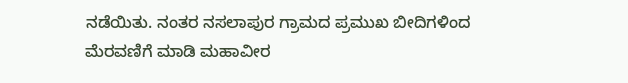ನಡೆಯಿತು. ನಂತರ ನಸಲಾಪುರ ಗ್ರಾಮದ ಪ್ರಮುಖ ಬೀದಿಗಳಿಂದ ಮೆರವಣಿಗೆ ಮಾಡಿ ಮಹಾವೀರ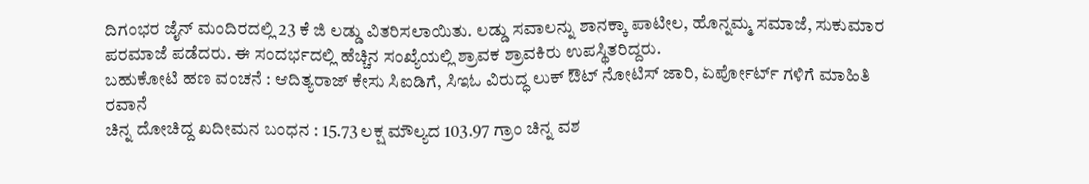ದಿಗಂಭರ ಜೈನ್ ಮಂದಿರದಲ್ಲಿ 23 ಕೆ ಜಿ ಲಡ್ಡು ವಿತರಿಸಲಾಯಿತು. ಲಡ್ಡು ಸವಾಲನ್ನು ಶಾನಕ್ಕಾ ಪಾಟೀಲ, ಹೊನ್ನಮ್ಮ ಸಮಾಜೆ, ಸುಕುಮಾರ ಪರಮಾಜೆ ಪಡೆದರು. ಈ ಸಂದರ್ಭದಲ್ಲಿ ಹೆಚ್ಚಿನ ಸಂಖ್ಯೆಯಲ್ಲಿ ಶ್ರಾವಕ ಶ್ರಾವಕಿರು ಉಪಸ್ಥಿತರಿದ್ದರು.
ಬಹುಕೋಟಿ ಹಣ ವಂಚನೆ : ಆದಿತ್ಯರಾಜ್ ಕೇಸು ಸಿಐಡಿಗೆ, ಸಿಇಓ ವಿರುದ್ಧ ಲುಕ್ ಔಟ್ ನೋಟಿಸ್ ಜಾರಿ, ಏರ್ಪೋರ್ಟ್ ಗಳಿಗೆ ಮಾಹಿತಿ ರವಾನೆ
ಚಿನ್ನ ದೋಚಿದ್ದ ಖದೀಮನ ಬಂಧನ : 15.73 ಲಕ್ಷ ಮೌಲ್ಯದ 103.97 ಗ್ರಾಂ ಚಿನ್ನ ವಶ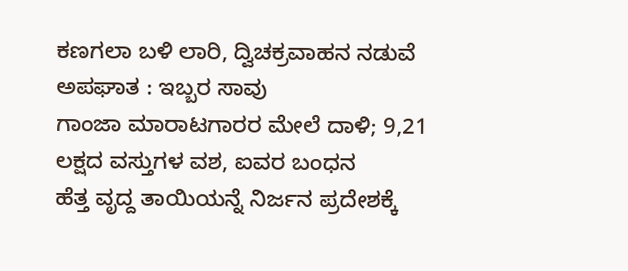ಕಣಗಲಾ ಬಳಿ ಲಾರಿ, ದ್ವಿಚಕ್ರವಾಹನ ನಡುವೆ ಅಪಘಾತ : ಇಬ್ಬರ ಸಾವು
ಗಾಂಜಾ ಮಾರಾಟಗಾರರ ಮೇಲೆ ದಾಳಿ; 9,21 ಲಕ್ಷದ ವಸ್ತುಗಳ ವಶ, ಐವರ ಬಂಧನ
ಹೆತ್ತ ವೃದ್ದ ತಾಯಿಯನ್ನೆ ನಿರ್ಜನ ಪ್ರದೇಶಕ್ಕೆ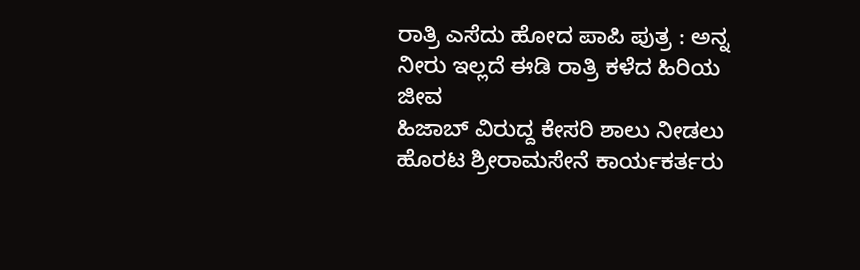ರಾತ್ರಿ ಎಸೆದು ಹೋದ ಪಾಪಿ ಪುತ್ರ : ಅನ್ನ ನೀರು ಇಲ್ಲದೆ ಈಡಿ ರಾತ್ರಿ ಕಳೆದ ಹಿರಿಯ ಜೀವ
ಹಿಜಾಬ್ ವಿರುದ್ದ ಕೇಸರಿ ಶಾಲು ನೀಡಲು ಹೊರಟ ಶ್ರೀರಾಮಸೇನೆ ಕಾರ್ಯಕರ್ತರು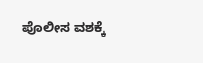ಪೊಲೀಸ ವಶಕ್ಕೆ